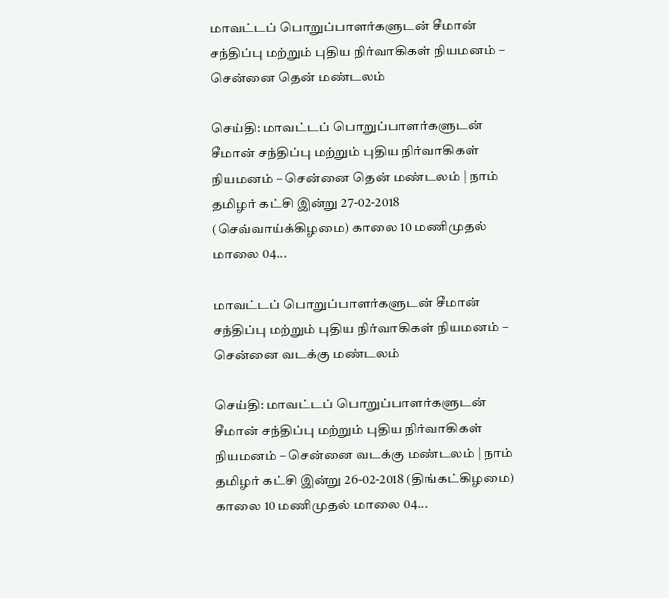மாவட்டப் பொறுப்பாளர்களுடன் சீமான் சந்திப்பு மற்றும் புதிய நிர்வாகிகள் நியமனம் – சென்னை தென் மண்டலம்

செய்தி: மாவட்டப் பொறுப்பாளர்களுடன் சீமான் சந்திப்பு மற்றும் புதிய நிர்வாகிகள் நியமனம் – சென்னை தென் மண்டலம் | நாம் தமிழர் கட்சி இன்று 27-02-2018 (செவ்வாய்க்கிழமை) காலை 10 மணிமுதல் மாலை 04...

மாவட்டப் பொறுப்பாளர்களுடன் சீமான் சந்திப்பு மற்றும் புதிய நிர்வாகிகள் நியமனம் – சென்னை வடக்கு மண்டலம்

செய்தி: மாவட்டப் பொறுப்பாளர்களுடன் சீமான் சந்திப்பு மற்றும் புதிய நிர்வாகிகள் நியமனம் – சென்னை வடக்கு மண்டலம் | நாம் தமிழர் கட்சி இன்று 26-02-2018 (திங்கட்கிழமை) காலை 10 மணிமுதல் மாலை 04...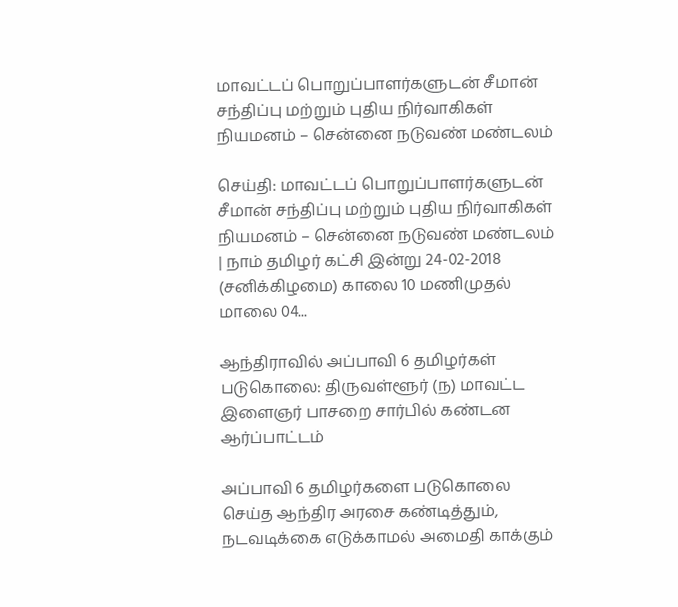மாவட்டப் பொறுப்பாளர்களுடன் சீமான் சந்திப்பு மற்றும் புதிய நிர்வாகிகள் நியமனம் – சென்னை நடுவண் மண்டலம்

செய்தி: மாவட்டப் பொறுப்பாளர்களுடன் சீமான் சந்திப்பு மற்றும் புதிய நிர்வாகிகள் நியமனம் – சென்னை நடுவண் மண்டலம் | நாம் தமிழர் கட்சி இன்று 24-02-2018 (சனிக்கிழமை) காலை 10 மணிமுதல் மாலை 04...

ஆந்திராவில் அப்பாவி 6 தமிழர்கள் படுகொலை: திருவள்ளூர் (ந) மாவட்ட இளைஞர் பாசறை சார்பில் கண்டன ஆர்ப்பாட்டம்

அப்பாவி 6 தமிழர்களை படுகொலை செய்த ஆந்திர அரசை கண்டித்தும், நடவடிக்கை எடுக்காமல் அமைதி காக்கும்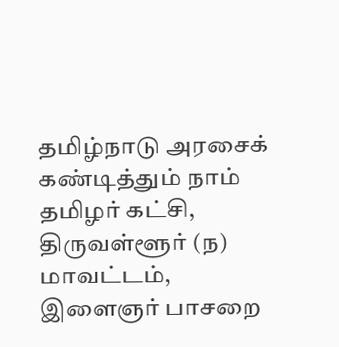தமிழ்நாடு அரசைக் கண்டித்தும் நாம் தமிழர் கட்சி, திருவள்ளூர் (ந) மாவட்டம், இளைஞர் பாசறை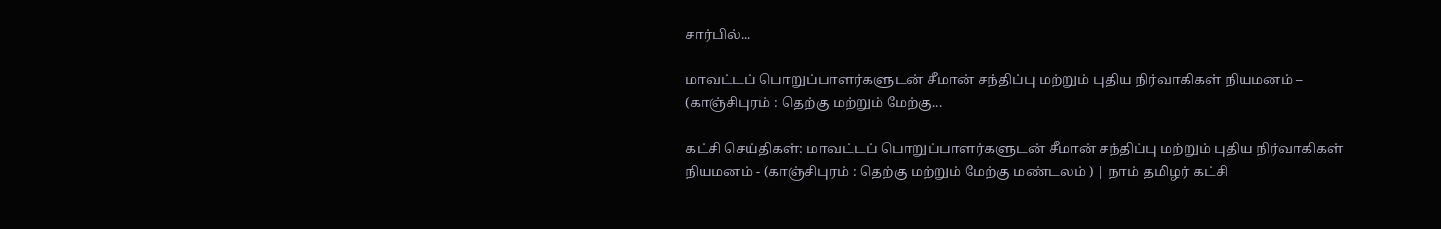சார்பில்...

மாவட்டப் பொறுப்பாளர்களுடன் சீமான் சந்திப்பு மற்றும் புதிய நிர்வாகிகள் நியமனம் – (காஞ்சிபுரம் : தெற்கு மற்றும் மேற்கு...

கட்சி செய்திகள்: மாவட்டப் பொறுப்பாளர்களுடன் சீமான் சந்திப்பு மற்றும் புதிய நிர்வாகிகள் நியமனம் - (காஞ்சிபுரம் : தெற்கு மற்றும் மேற்கு மண்டலம் ) | நாம் தமிழர் கட்சி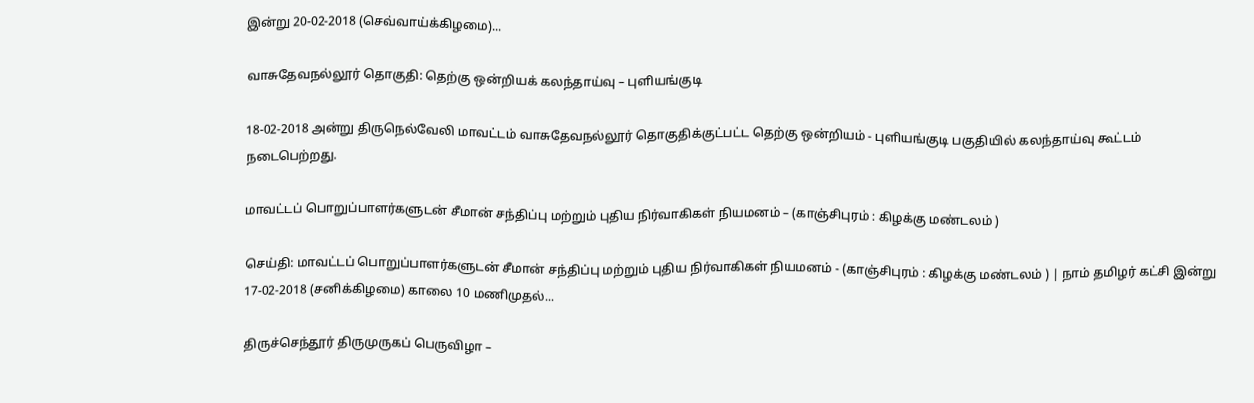இன்று 20-02-2018 (செவ்வாய்க்கிழமை)...

வாசுதேவநல்லூர் தொகுதி: தெற்கு ஒன்றியக் கலந்தாய்வு – புளியங்குடி

18-02-2018 அன்று திருநெல்வேலி மாவட்டம் வாசுதேவநல்லூர் தொகுதிக்குட்பட்ட தெற்கு ஒன்றியம் - புளியங்குடி பகுதியில் கலந்தாய்வு கூட்டம் நடைபெற்றது.

மாவட்டப் பொறுப்பாளர்களுடன் சீமான் சந்திப்பு மற்றும் புதிய நிர்வாகிகள் நியமனம் – (காஞ்சிபுரம் : கிழக்கு மண்டலம் )

செய்தி: மாவட்டப் பொறுப்பாளர்களுடன் சீமான் சந்திப்பு மற்றும் புதிய நிர்வாகிகள் நியமனம் - (காஞ்சிபுரம் : கிழக்கு மண்டலம் ) | நாம் தமிழர் கட்சி இன்று 17-02-2018 (சனிக்கிழமை) காலை 10 மணிமுதல்...

திருச்செந்தூர் திருமுருகப் பெருவிழா –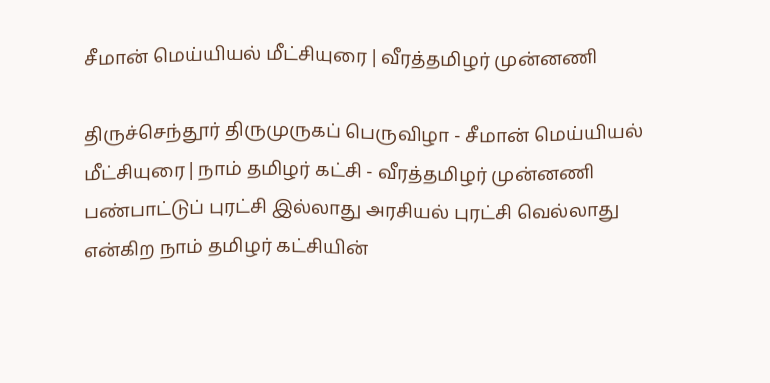சீமான் மெய்யியல் மீட்சியுரை | வீரத்தமிழர் முன்னணி

திருச்செந்தூர் திருமுருகப் பெருவிழா - சீமான் மெய்யியல் மீட்சியுரை | நாம் தமிழர் கட்சி - வீரத்தமிழர் முன்னணி பண்பாட்டுப் புரட்சி இல்லாது அரசியல் புரட்சி வெல்லாது என்கிற நாம் தமிழர் கட்சியின்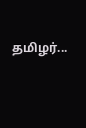தமிழர்...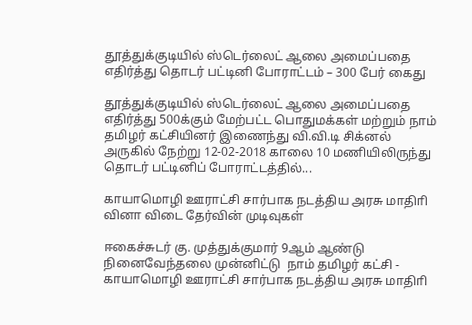தூத்துக்குடியில் ஸ்டெர்லைட் ஆலை அமைப்பதை எதிர்த்து தொடர் பட்டினி போராட்டம் – 300 பேர் கைது

தூத்துக்குடியில் ஸ்டெர்லைட் ஆலை அமைப்பதை எதிர்த்து 500க்கும் மேற்பட்ட பொதுமக்கள் மற்றும் நாம் தமிழர் கட்சியினர் இணைந்து வி.வி.டி சிக்னல் அருகில் நேற்று 12-02-2018 காலை 10 மணியிலிருந்து தொடர் பட்டினிப் போராட்டத்தில்...

காயாமொழி ஊராட்சி சார்பாக நடத்திய அரசு மாதிாி வினா விடை தேர்வின் முடிவுகள்

ஈகைச்சுடர் கு. முத்துக்குமார் 9ஆம் ஆண்டு நினைவேந்தலை முன்னிட்டு  நாம் தமிழர் கட்சி - காயாமொழி ஊராட்சி சார்பாக நடத்திய அரசு மாதிாி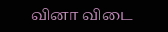வினா விடை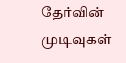தேர்வின் முடிவுகள்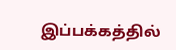இப்பக்கத்தில்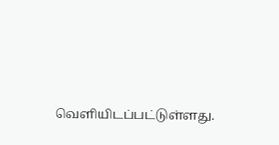வெளியிடப்பட்டுள்ளது.